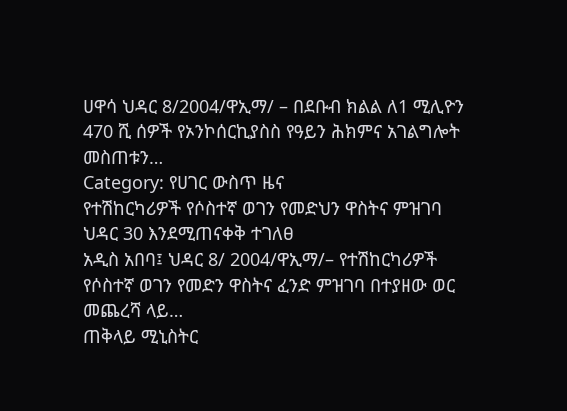ሀዋሳ ህዳር 8/2004/ዋኢማ/ – በደቡብ ክልል ለ1 ሚሊዮን 470 ሺ ሰዎች የኦንኮሰርኪያስስ የዓይን ሕክምና አገልግሎት መስጠቱን…
Category: የሀገር ውስጥ ዜና
የተሽከርካሪዎች የሶስተኛ ወገን የመድህን ዋስትና ምዝገባ ህዳር 30 እንደሚጠናቀቅ ተገለፀ
አዲስ አበባ፤ ህዳር 8/ 2004/ዋኢማ/– የተሽከርካሪዎች የሶስተኛ ወገን የመድን ዋስትና ፈንድ ምዝገባ በተያዘው ወር መጨረሻ ላይ…
ጠቅላይ ሚኒስትር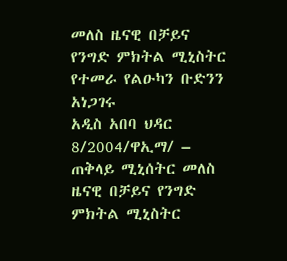መለስ ዜናዊ በቻይና የንግድ ምክትል ሚኒስትር የተመራ የልዑካን ቡድንን አነጋገሩ
አዲስ አበባ ህዳር 8/2004/ዋኢማ/ – ጠቅላይ ሚኒሰትር መለስ ዜናዊ በቻይና የንግድ ምክትል ሚኒስትር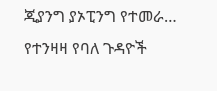ጂያንግ ያኦፒንግ የተመራ…
የተንዛዛ የባለ ጉዳዮች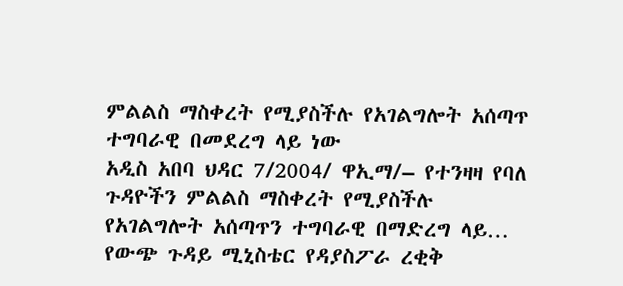ምልልስ ማስቀረት የሚያስችሉ የአገልግሎት አሰጣጥ ተግባራዊ በመደረግ ላይ ነው
አዲስ አበባ ህዳር 7/2004/ ዋኢማ/– የተንዛዛ የባለ ጉዳዮችን ምልልስ ማስቀረት የሚያስችሉ የአገልግሎት አሰጣጥን ተግባራዊ በማድረግ ላይ…
የውጭ ጉዳይ ሚኒስቴር የዳያስፖራ ረቂቅ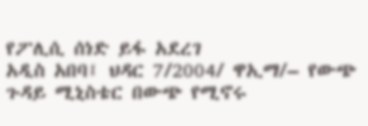የፖሊሲ ሰነድ ይፋ አደረገ
አዲስ አበባ፤ ህዳር 7/2004/ ዋኢማ/– የውጭ ጉዳይ ሚኒስቴር በውጭ የሚኖሩ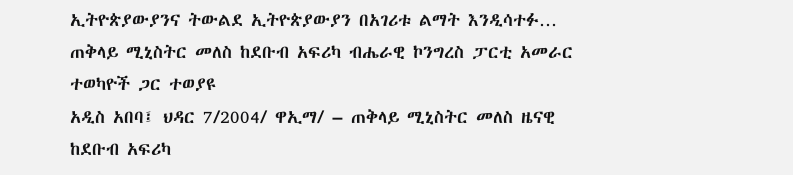ኢትዮጵያውያንና ትውልደ ኢትዮጵያውያን በአገሪቱ ልማት እንዲሳተፉ…
ጠቅላይ ሚኒስትር መለስ ከደቡብ አፍሪካ ብሔራዊ ኮንግረስ ፓርቲ አመራር ተወካዮች ጋር ተወያዩ
አዲስ አበባ፤ ህዳር 7/2004/ ዋኢማ/ – ጠቅላይ ሚኒስትር መለስ ዜናዊ ከደቡብ አፍሪካ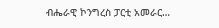ብሔራዊ ኮንግረስ ፓርቲ አመራር…